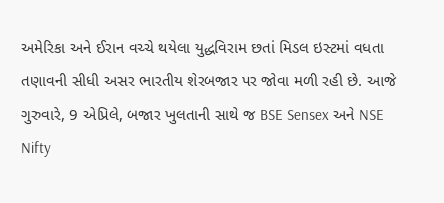અમેરિકા અને ઈરાન વચ્ચે થયેલા યુદ્ધવિરામ છતાં મિડલ ઇસ્ટમાં વધતા તણાવની સીધી અસર ભારતીય શેરબજાર પર જોવા મળી રહી છે. આજે ગુરુવારે, 9 એપ્રિલે, બજાર ખુલતાની સાથે જ BSE Sensex અને NSE Nifty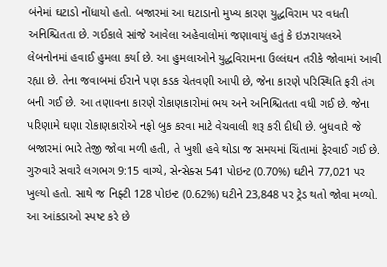બંનેમાં ઘટાડો નોંધાયો હતો. બજારમાં આ ઘટાડાનો મુખ્ય કારણ યુદ્ધવિરામ પર વધતી અનિશ્ચિતતા છે. ગઈકાલે સાંજે આવેલા અહેવાલોમાં જણાવાયું હતું કે ઇઝરાયલએ લેબનોનમાં હવાઈ હુમલા કર્યા છે. આ હુમલાઓને યુદ્ધવિરામના ઉલ્લંઘન તરીકે જોવામાં આવી રહ્યા છે. તેના જવાબમાં ઈરાને પણ કડક ચેતવણી આપી છે, જેના કારણે પરિસ્થિતિ ફરી તંગ બની ગઈ છે. આ તણાવના કારણે રોકાણકારોમાં ભય અને અનિશ્ચિતતા વધી ગઈ છે. જેના પરિણામે ઘણા રોકાણકારોએ નફો બુક કરવા માટે વેચવાલી શરૂ કરી દીધી છે. બુધવારે જે બજારમાં ભારે તેજી જોવા મળી હતી, તે ખુશી હવે થોડા જ સમયમાં ચિંતામાં ફેરવાઈ ગઈ છે.
ગુરુવારે સવારે લગભગ 9:15 વાગ્યે, સેન્સેક્સ 541 પોઇન્ટ (0.70%) ઘટીને 77,021 પર ખુલ્યો હતો. સાથે જ નિફ્ટી 128 પોઇન્ટ (0.62%) ઘટીને 23,848 પર ટ્રેડ થતો જોવા મળ્યો. આ આંકડાઓ સ્પષ્ટ કરે છે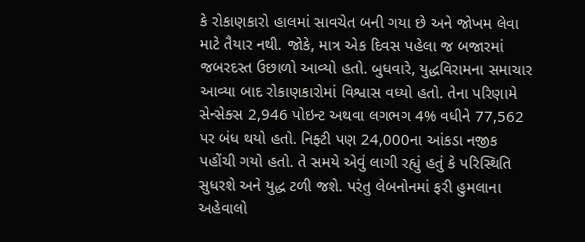કે રોકાણકારો હાલમાં સાવચેત બની ગયા છે અને જોખમ લેવા માટે તૈયાર નથી. જોકે, માત્ર એક દિવસ પહેલા જ બજારમાં જબરદસ્ત ઉછાળો આવ્યો હતો. બુધવારે, યુદ્ધવિરામના સમાચાર આવ્યા બાદ રોકાણકારોમાં વિશ્વાસ વધ્યો હતો. તેના પરિણામે સેન્સેક્સ 2,946 પોઇન્ટ અથવા લગભગ 4% વધીને 77,562 પર બંધ થયો હતો. નિફ્ટી પણ 24,000ના આંકડા નજીક પહોંચી ગયો હતો. તે સમયે એવું લાગી રહ્યું હતું કે પરિસ્થિતિ સુધરશે અને યુદ્ધ ટળી જશે. પરંતુ લેબનોનમાં ફરી હુમલાના અહેવાલો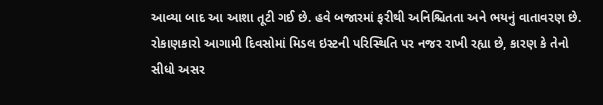આવ્યા બાદ આ આશા તૂટી ગઈ છે. હવે બજારમાં ફરીથી અનિશ્ચિતતા અને ભયનું વાતાવરણ છે. રોકાણકારો આગામી દિવસોમાં મિડલ ઇસ્ટની પરિસ્થિતિ પર નજર રાખી રહ્યા છે, કારણ કે તેનો સીધો અસર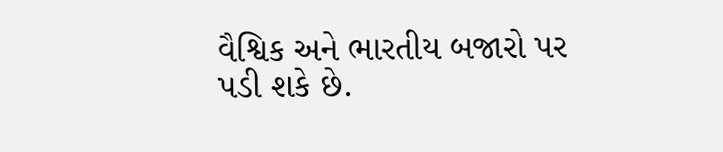વૈશ્વિક અને ભારતીય બજારો પર પડી શકે છે.